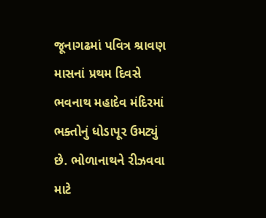જૂનાગઢમાં પવિત્ર શ્રાવણ માસનાં પ્રથમ દિવસે ભવનાથ મહાદેવ મંદિરમાં ભક્તોનું ધોડાપૂર ઉમટ્યું છે. ભોળાનાથને રીઝવવા માટે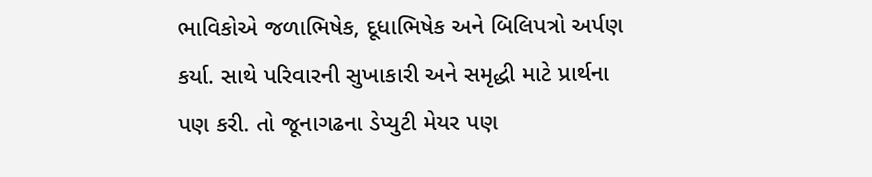ભાવિકોએ જળાભિષેક, દૂધાભિષેક અને બિલિપત્રો અર્પણ કર્યા. સાથે પરિવારની સુખાકારી અને સમૃદ્ધી માટે પ્રાર્થના પણ કરી. તો જૂનાગઢના ડેપ્યુટી મેયર પણ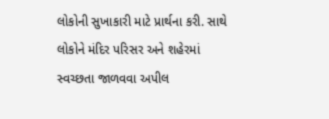લોકોની સુખાકારી માટે પ્રાર્થના કરી. સાથે લોકોને મંદિર પરિસર અને શહેરમાં સ્વચ્છતા જાળવવા અપીલ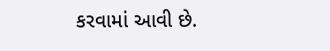કરવામાં આવી છે.